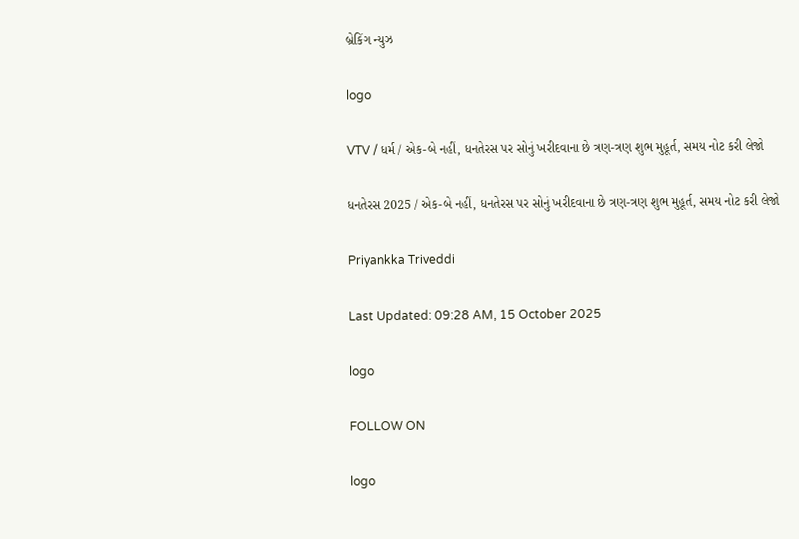બ્રેકિંગ ન્યુઝ

logo

VTV / ધર્મ / એક-બે નહીં, ધનતેરસ પર સોનું ખરીદવાના છે ત્રણ-ત્રણ શુભ મુહૂર્ત, સમય નોટ કરી લેજો

ધનતેરસ 2025 / એક-બે નહીં, ધનતેરસ પર સોનું ખરીદવાના છે ત્રણ-ત્રણ શુભ મુહૂર્ત, સમય નોટ કરી લેજો

Priyankka Triveddi

Last Updated: 09:28 AM, 15 October 2025

logo

FOLLOW ON

logo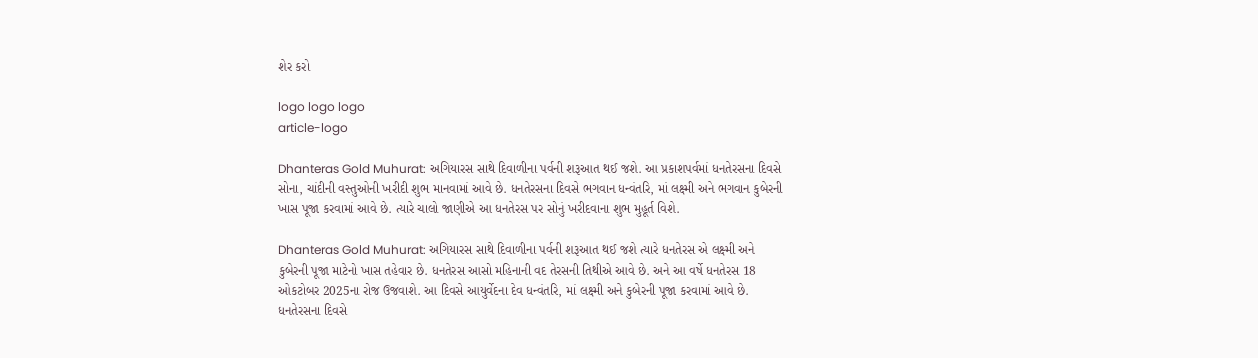શેર કરો

logo logo logo
article-logo

Dhanteras Gold Muhurat: અગિયારસ સાથે દિવાળીના પર્વની શરૂઆત થઈ જશે. આ પ્રકાશપર્વમાં ધનતેરસના દિવસે સોના, ચાંદીની વસ્તુઓની ખરીદી શુભ માનવામાં આવે છે. ધનતેરસના દિવસે ભગવાન ધન્વંતરિ, માં લક્ષ્મી અને ભગવાન કુબેરની ખાસ પૂજા કરવામાં આવે છે. ત્યારે ચાલો જાણીએ આ ધનતેરસ પર સોનું ખરીદવાના શુભ મુહૂર્ત વિશે.

Dhanteras Gold Muhurat: અગિયારસ સાથે દિવાળીના પર્વની શરૂઆત થઈ જશે ત્યારે ધનતેરસ એ લક્ષ્મી અને કુબેરની પૂજા માટેનો ખાસ તહેવાર છે. ધનતેરસ આસો મહિનાની વદ તેરસની તિથીએ આવે છે. અને આ વર્ષે ધનતેરસ 18 ઓકટોબર 2025ના રોજ ઉજવાશે. આ દિવસે આયુર્વેદના દેવ ધન્વંતરિ, માં લક્ષ્મી અને કુબેરની પૂજા કરવામાં આવે છે. ધનતેરસના દિવસે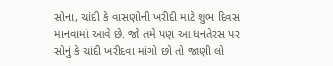સોના, ચાંદી કે વાસણોની ખરીદી માટે શુભ દિવસ માનવામાં આવે છે. જો તમે પણ આ ધનતેરસ પર સોનું કે ચાંદી ખરીદવા માંગો છો તો જાણી લો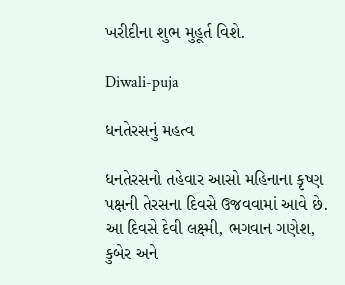ખરીદીના શુભ મુહૂર્ત વિશે.

Diwali-puja

ધનતેરસનું મહત્વ

ધનતેરસનો તહેવાર આસો મહિનાના કૃષ્ણ પક્ષની તેરસના દિવસે ઉજવવામાં આવે છે. આ દિવસે દેવી લક્ષ્મી, ભગવાન ગણેશ, કુબેર અને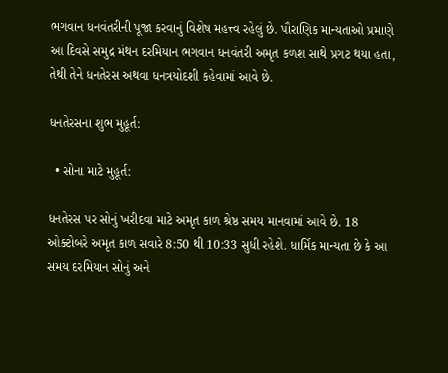ભગવાન ધનવંતરીની પૂજા કરવાનું વિશેષ મહત્ત્વ રહેલું છે. પૌરાણિક માન્યતાઓ પ્રમાણે આ દિવસે સમુદ્ર મંથન દરમિયાન ભગવાન ધનવંતરી અમૃત કળશ સાથે પ્રગટ થયા હતા, તેથી તેને ધનતેરસ અથવા ધનત્રયોદશી કહેવામાં આવે છે.

ધનતેરસના શુભ મુહૂર્ત:

  • સોના માટે મુહૂર્ત:

ધનતેરસ પર સોનું ખરીદવા માટે અમૃત કાળ શ્રેષ્ઠ સમય માનવામાં આવે છે. 18 ઓક્ટોબરે અમૃત કાળ સવારે 8:50 થી 10:33 સુધી રહેશે. ધાર્મિક માન્યતા છે કે આ સમય દરમિયાન સોનું અને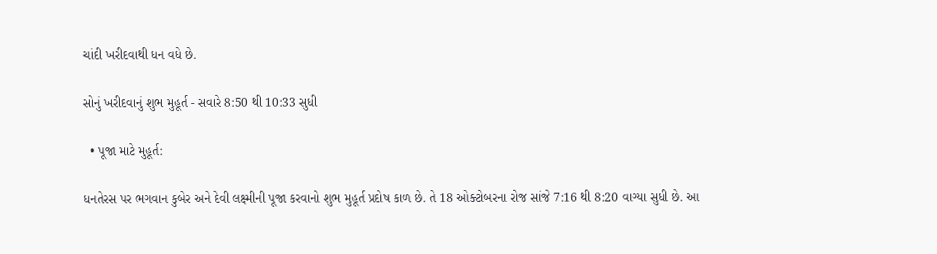ચાંદી ખરીદવાથી ધન વધે છે.

સોનું ખરીદવાનું શુભ મુહૂર્ત - સવારે 8:50 થી 10:33 સુધી

  • પૂજા માટે મુહૂર્ત:

ધનતેરસ પર ભગવાન કુબેર અને દેવી લક્ષ્મીની પૂજા કરવાનો શુભ મુહૂર્ત પ્રદોષ કાળ છે. તે 18 ઓક્ટોબરના રોજ સાંજે 7:16 થી 8:20 વાગ્યા સુધી છે. આ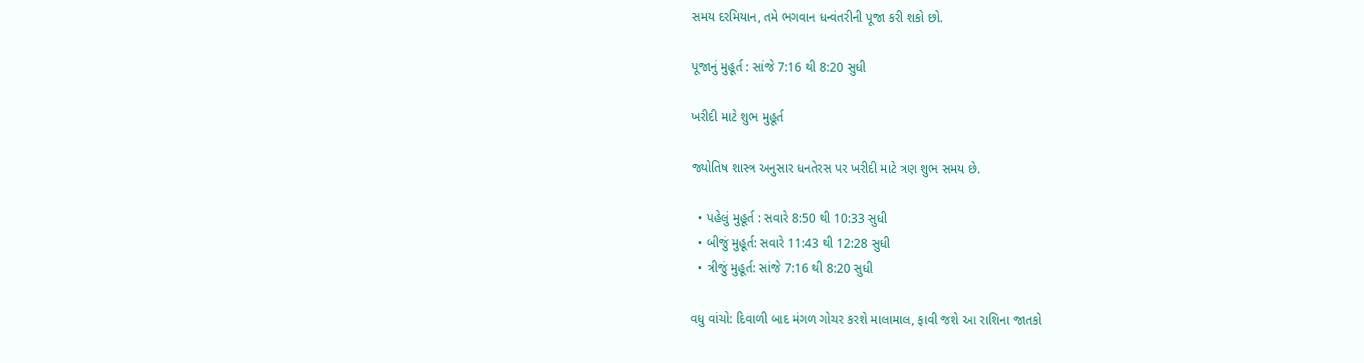સમય દરમિયાન, તમે ભગવાન ધન્વંતરીની પૂજા કરી શકો છો.

પૂજાનું મુહૂર્ત : સાંજે 7:16 થી 8:20 સુધી

ખરીદી માટે શુભ મુહૂર્ત

જ્યોતિષ શાસ્ત્ર અનુસાર ધનતેરસ પર ખરીદી માટે ત્રણ શુભ સમય છે.

  • પહેલું મુહૂર્ત : સવારે 8:50 થી 10:33 સુધી
  • બીજું મુહૂર્ત: સવારે 11:43 થી 12:28 સુધી
  • ત્રીજું મુહૂર્ત: સાંજે 7:16 થી 8:20 સુધી

વધુ વાંચો: દિવાળી બાદ મંગળ ગોચર કરશે માલામાલ, ફાવી જશે આ રાશિના જાતકો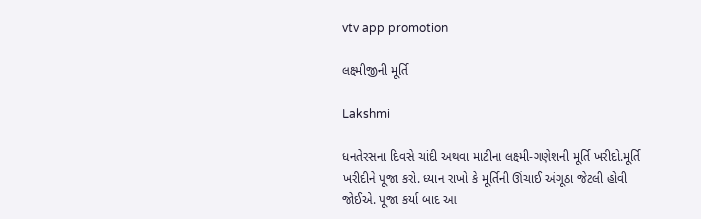vtv app promotion

લક્ષ્મીજીની મૂર્તિ

Lakshmi

ધનતેરસના દિવસે ચાંદી અથવા માટીના લક્ષ્મી-ગણેશની મૂર્તિ ખરીદો.મૂર્તિ ખરીદીને પૂજા કરો. ધ્યાન રાખો કે મૂર્તિની ઊંચાઈ અંગૂઠા જેટલી હોવી જોઈએ. પૂજા કર્યા બાદ આ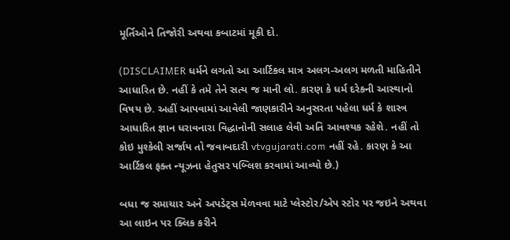મૂર્તિઓને તિજોરી અથવા કબાટમાં મૂકી દો.

(DISCLAIMER ધર્મને લગતો આ આર્ટિકલ માત્ર અલગ-અલગ મળતી માહિતીને આધારિત છે. નહીં કે તમે તેને સત્ય જ માની લો. કારણ કે ધર્મ દરેકની આસ્થાનો વિષય છે. અહીં આપવામાં આવેલી જાણકારીને અનુસરતા પહેલા ધર્મ કે શાસ્ત્ર આધારિત જ્ઞાન ધરાવનારા વિદ્ધાનોની સલાહ લેવી અતિ આવશ્યક રહેશે. નહીં તો કોઇ મુશ્કેલી સર્જાય તો જવાબદારી vtvgujarati.com નહીં રહે. કારણ કે આ આર્ટિકલ ફક્ત ન્યૂઝના હેતુસર પબ્લિશ કરવામાં આવ્યો છે.)

બધા જ સમાચાર અને અપડેટ્સ મેળવવા માટે પ્લેસ્ટોર/એપ સ્ટોર પર જઇને અથવા આ લાઇન પર ક્લિક કરીને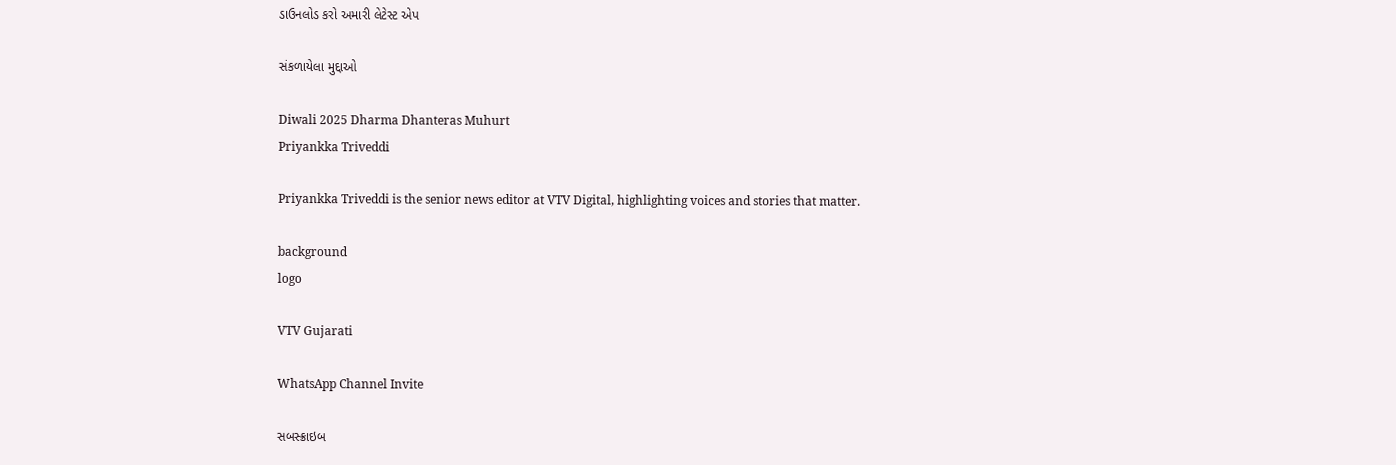ડાઉનલોડ કરો અમારી લેટેસ્ટ એપ

સંકળાયેલા મુદ્દાઓ

Diwali 2025 Dharma Dhanteras Muhurt
Priyankka Triveddi

Priyankka Triveddi is the senior news editor at VTV Digital, highlighting voices and stories that matter.

background
logo

VTV Gujarati

WhatsApp Channel Invite

સબસ્ક્રાઇબ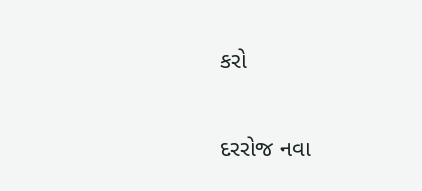કરો

દરરોજ નવા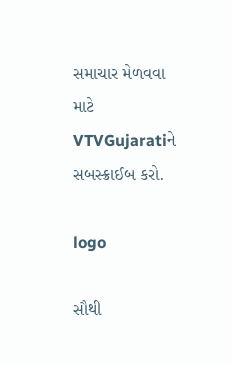સમાચાર મેળવવા માટે VTVGujaratiને સબસ્ક્રાઈબ કરો.

logo

સૌથી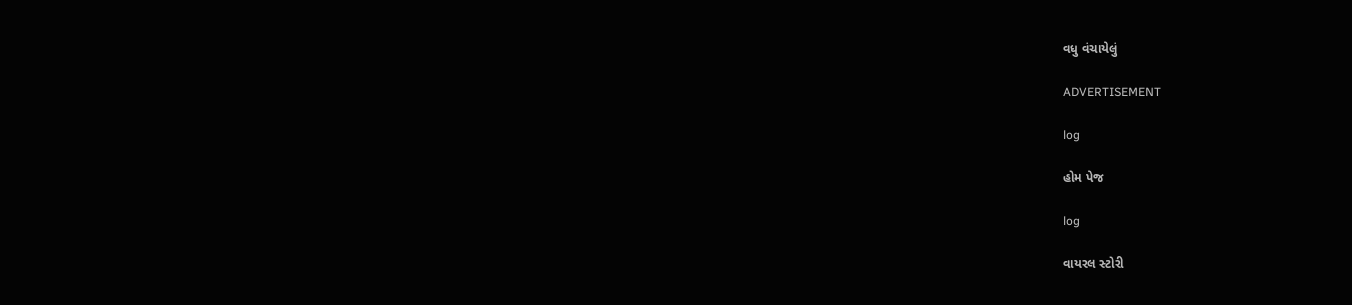વધુ વંચાયેલું

ADVERTISEMENT

log

હોમ પેજ

log

વાયરલ સ્ટોરી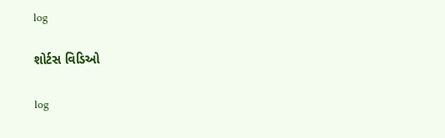log

શોર્ટસ વિડિઓ

log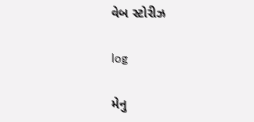વેબ સ્ટોરીઝ

log

મેનુ